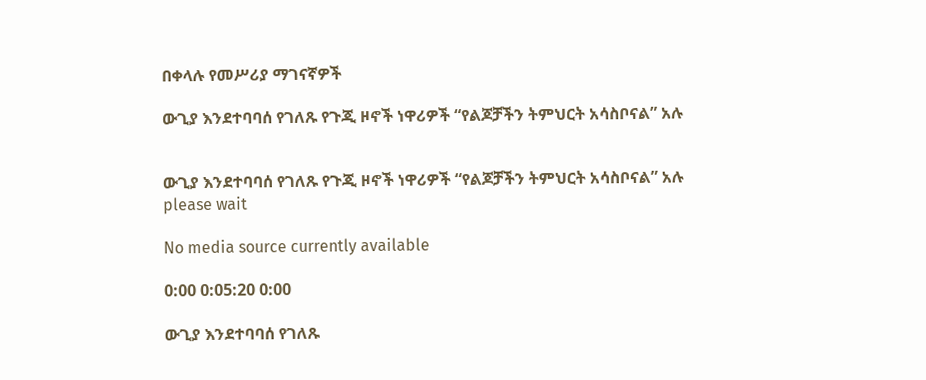በቀላሉ የመሥሪያ ማገናኛዎች

ውጊያ እንደተባባሰ የገለጹ የጉጂ ዞኖች ነዋሪዎች “የልጆቻችን ትምህርት አሳስቦናል” አሉ


ውጊያ እንደተባባሰ የገለጹ የጉጂ ዞኖች ነዋሪዎች “የልጆቻችን ትምህርት አሳስቦናል” አሉ
please wait

No media source currently available

0:00 0:05:20 0:00

ውጊያ እንደተባባሰ የገለጹ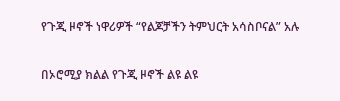የጉጂ ዞኖች ነዋሪዎች “የልጆቻችን ትምህርት አሳስቦናል” አሉ

በኦሮሚያ ክልል የጉጂ ዞኖች ልዩ ልዩ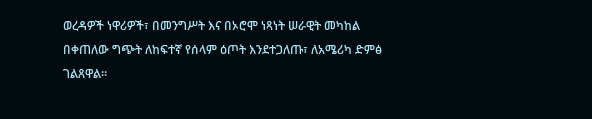ወረዳዎች ነዋሪዎች፣ በመንግሥት እና በኦሮሞ ነጻነት ሠራዊት መካከል በቀጠለው ግጭት ለከፍተኛ የሰላም ዕጦት እንደተጋለጡ፣ ለአሜሪካ ድምፅ ገልጸዋል፡፡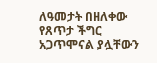ለዓመታት በዘለቀው የጸጥታ ችግር አጋጥሞናል ያሏቸውን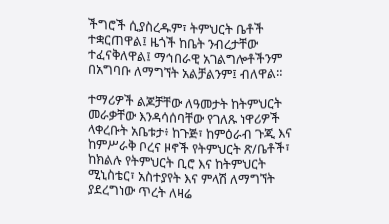ችግሮች ሲያስረዱም፣ ትምህርት ቤቶች ተቋርጠዋል፤ ዜጎች ከቤት ንብረታቸው ተፈናቅለዋል፤ ማኅበራዊ አገልግሎቶችንም በአግባቡ ለማግኘት አልቻልንም፤ ብለዋል።

ተማሪዎች ልጆቻቸው ለዓመታት ከትምህርት መራቃቸው እንዳሳሰባቸው የገለጹ ነዋሪዎች ላቀረቡት አቤቱታ፥ ከጉጅ፣ ከምዕራብ ጉጂ እና ከምሥራቅ ቦረና ዞኖች የትምህርት ጽ/ቤቶች፣ ከክልሉ የትምህርት ቢሮ እና ከትምህርት ሚኒስቴር፣ አስተያየት እና ምላሽ ለማግኘት ያደረግነው ጥረት ለዛሬ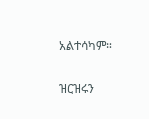አልተሳካም።

ዝርዝሩን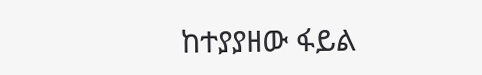ከተያያዘው ፋይል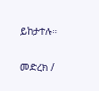ይከታተሉ።

መድረክ /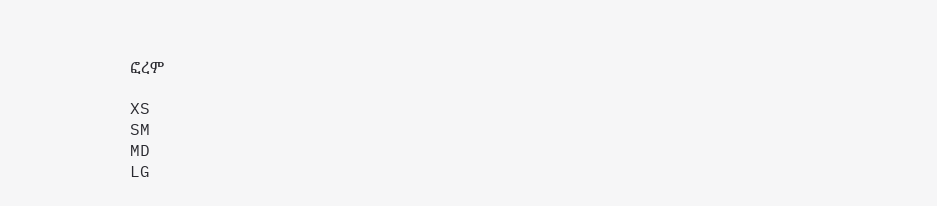ፎረም

XS
SM
MD
LG